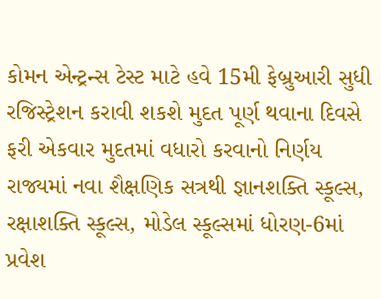કોમન એન્ટ્રન્સ ટેસ્ટ માટે હવે 15મી ફેબ્રુઆરી સુધી રજિસ્ટ્રેશન કરાવી શકશે મુદત પૂર્ણ થવાના દિવસે ફરી એકવાર મુદતમાં વધારો કરવાનો નિર્ણય
રાજ્યમાં નવા શૈક્ષણિક સત્રથી જ્ઞાનશક્તિ સ્કૂલ્સ, રક્ષાશક્તિ સ્કૂલ્સ, મોડેલ સ્કૂલ્સમાં ધોરણ-6માં પ્રવેશ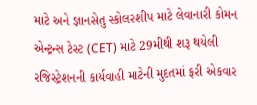માટે અને જ્ઞાનસેતુ સ્કોલરશીપ માટે લેવાનારી કોમન એન્ટ્રન્સ ટેસ્ટ (CET) માટે 29મીથી શરૂ થયેલી રજિસ્ટ્રેશનની કાર્યવાહી માટેની મુદતમાં ફરી એકવાર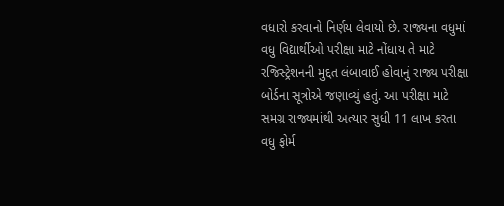વધારો કરવાનો નિર્ણય લેવાયો છે. રાજ્યના વધુમાં વધુ વિદ્યાર્થીઓ પરીક્ષા માટે નોંધાય તે માટે રજિસ્ટ્રેશનની મુદ્દત લંબાવાઈ હોવાનું રાજ્ય પરીક્ષા બોર્ડના સૂત્રોએ જણાવ્યું હતું. આ પરીક્ષા માટે સમગ્ર રાજ્યમાંથી અત્યાર સુધી 11 લાખ કરતા વધુ ફોર્મ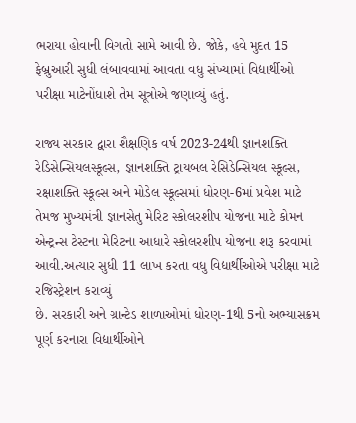ભરાયા હોવાની વિગતો સામે આવી છે. જોકે, હવે મુદત 15 ફેબ્રુઆરી સુધી લંબાવવામાં આવતા વધુ સંખ્યામાં વિદ્યાર્થીઓ પરીક્ષા માટેનોંધાશે તેમ સૂત્રોએ જણાવ્યું હતું.

રાજ્ય સરકાર દ્વારા શૈક્ષણિક વર્ષ 2023-24થી જ્ઞાનશક્તિ રેડિસેન્સિયલસ્કૂલ્સ, જ્ઞાનશક્તિ ટ્રાયબલ રેસિડેન્સિયલ સ્કૂલ્સ, રક્ષાશક્તિ સ્કૂલ્સ અને મોડેલ સ્કૂલ્સમાં ધોરણ-6માં પ્રવેશ માટે તેમજ મુખ્યમંત્રી જ્ઞાનસેતુ મેરિટ સ્કોલરશીપ યોજના માટે કોમન એન્ટ્રન્સ ટેસ્ટના મેરિટના આધારે સ્કોલરશીપ યોજના શરૂ કરવામાં આવી.અત્યાર સુધી 11 લાખ કરતા વધુ વિદ્યાર્થીઓએ પરીક્ષા માટે રજિસ્ટ્રેશન કરાવ્યું
છે. સરકારી અને ગ્રાન્ટેડ શાળાઓમાં ધોરણ-1થી 5નો અભ્યાસક્રમ પૂર્ણ કરનારા વિદ્યાર્થીઓને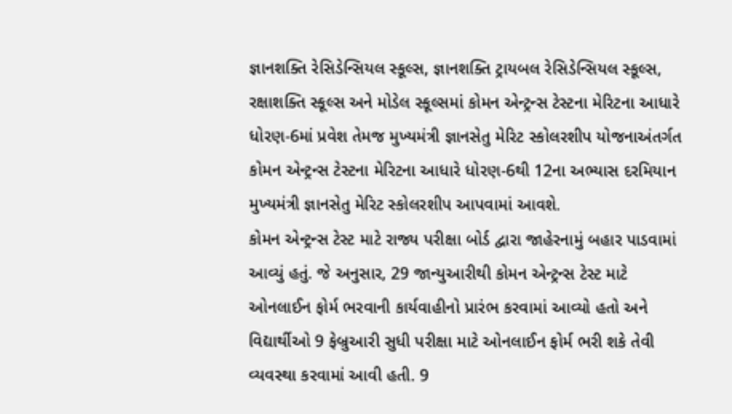જ્ઞાનશક્તિ રેસિડેન્સિયલ સ્કૂલ્સ, જ્ઞાનશક્તિ ટ્રાયબલ રેસિડેન્સિયલ સ્કૂલ્સ, રક્ષાશક્તિ સ્કૂલ્સ અને મોડેલ સ્કૂલ્સમાં કોમન એન્ટ્રન્સ ટેસ્ટના મેરિટના આધારે ધોરણ-6માં પ્રવેશ તેમજ મુખ્યમંત્રી જ્ઞાનસેતુ મેરિટ સ્કોલરશીપ યોજનાઅંતર્ગત કોમન એન્ટ્રન્સ ટેસ્ટના મેરિટના આધારે ધોરણ-6થી 12ના અભ્યાસ દરમિયાન મુખ્યમંત્રી જ્ઞાનસેતુ મેરિટ સ્કોલરશીપ આપવામાં આવશે.
કોમન એન્ટ્રન્સ ટેસ્ટ માટે રાજ્ય પરીક્ષા બોર્ડ દ્વારા જાહેરનામું બહાર પાડવામાં આવ્યું હતું. જે અનુસાર, 29 જાન્યુઆરીથી કોમન એન્ટ્રન્સ ટેસ્ટ માટે ઓનલાઈન ફોર્મ ભરવાની કાર્યવાહીનો પ્રારંભ કરવામાં આવ્યો હતો અને વિદ્યાર્થીઓ 9 ફેબ્રુઆરી સુધી પરીક્ષા માટે ઓનલાઈન ફોર્મ ભરી શકે તેવી વ્યવસ્થા કરવામાં આવી હતી. 9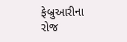ફેબ્રુઆરીના રોજ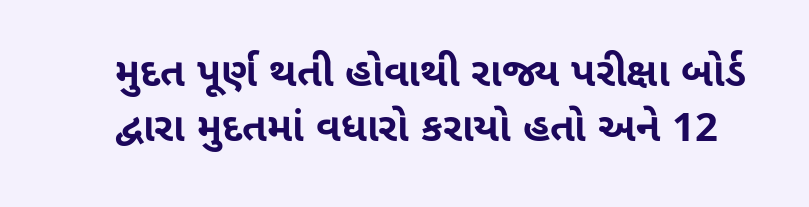મુદત પૂર્ણ થતી હોવાથી રાજ્ય પરીક્ષા બોર્ડ દ્વારા મુદતમાં વધારો કરાયો હતો અને 12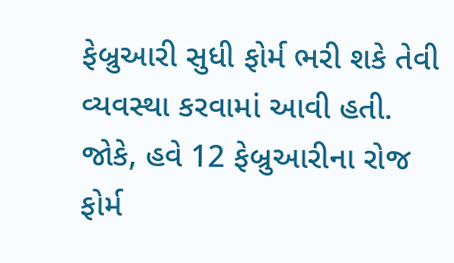ફેબ્રુઆરી સુધી ફોર્મ ભરી શકે તેવી વ્યવસ્થા કરવામાં આવી હતી. જોકે, હવે 12 ફેબ્રુઆરીના રોજ ફોર્મ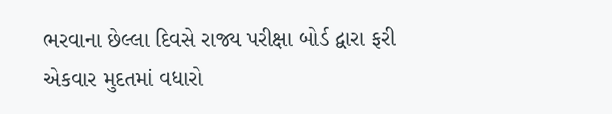ભરવાના છેલ્લા દિવસે રાજ્ય પરીક્ષા બોર્ડ દ્વારા ફરી એકવાર મુદતમાં વધારો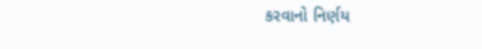કરવાનો નિર્ણય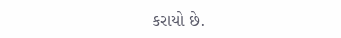કરાયો છે.